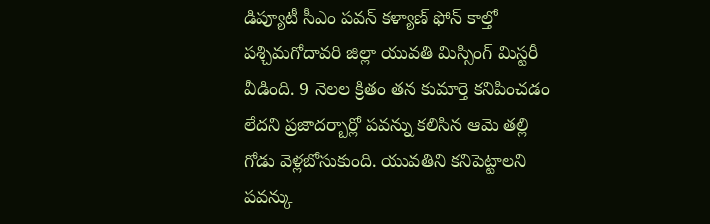డిప్యూటీ సీఎం పవన్ కళ్యాణ్ ఫోన్ కాల్తో పశ్చిమగోదావరి జిల్లా యువతి మిస్సింగ్ మిస్టరీ వీడింది. 9 నెలల క్రితం తన కుమార్తె కనిపించడం లేదని ప్రజాదర్బార్లో పవన్ను కలిసిన ఆమె తల్లి గోడు వెళ్లబోసుకుంది. యువతిని కనిపెట్టాలని పవన్కు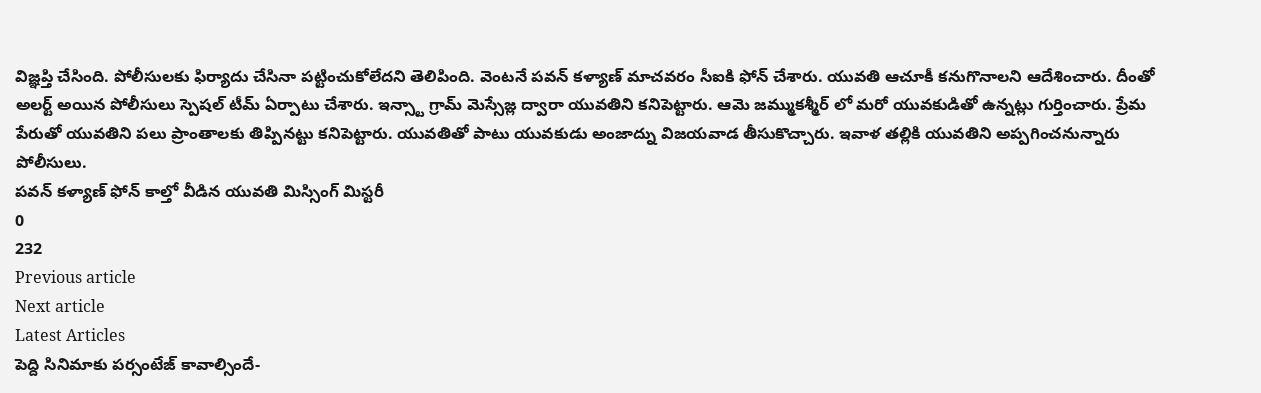విజ్ఞప్తి చేసింది. పోలీసులకు ఫిర్యాదు చేసినా పట్టించుకోలేదని తెలిపింది. వెంటనే పవన్ కళ్యాణ్ మాచవరం సీఐకి ఫోన్ చేశారు. యువతి ఆచూకీ కనుగొనాలని ఆదేశించారు. దీంతో అలర్ట్ అయిన పోలీసులు స్పెషల్ టీమ్ ఏర్పాటు చేశారు. ఇన్స్టా గ్రామ్ మెస్సేజ్ల ద్వారా యువతిని కనిపెట్టారు. ఆమె జమ్ముకశ్మీర్ లో మరో యువకుడితో ఉన్నట్లు గుర్తించారు. ప్రేమ పేరుతో యువతిని పలు ప్రాంతాలకు తిప్పినట్టు కనిపెట్టారు. యువతితో పాటు యువకుడు అంజాద్ను విజయవాడ తీసుకొచ్చారు. ఇవాళ తల్లికి యువతిని అప్పగించనున్నారు పోలీసులు.
పవన్ కళ్యాణ్ ఫోన్ కాల్తో వీడిన యువతి మిస్సింగ్ మిస్టరీ
0
232
Previous article
Next article
Latest Articles
పెద్ది సినిమాకు పర్సంటేజ్ కావాల్సిందే-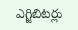ఎగ్జిబిటర్లు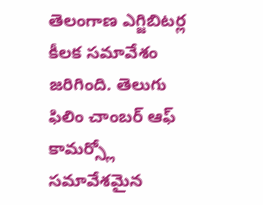తెలంగాణ ఎగ్జిబిటర్ల కీలక సమావేశం జరిగింది. తెలుగు ఫిలిం చాంబర్ ఆఫ్ కామర్స్లో సమావేశమైన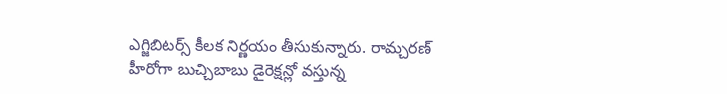ఎగ్జిబిటర్స్ కీలక నిర్ణయం తీసుకున్నారు. రామ్చరణ్ హీరోగా బుచ్చిబాబు డైరెక్షన్లో వస్తున్న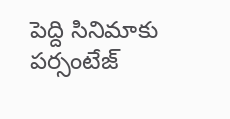పెద్ది సినిమాకు పర్సంటేజ్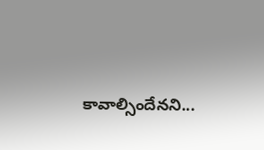కావాల్సిందేనని...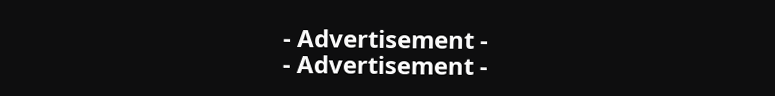- Advertisement -
- Advertisement -